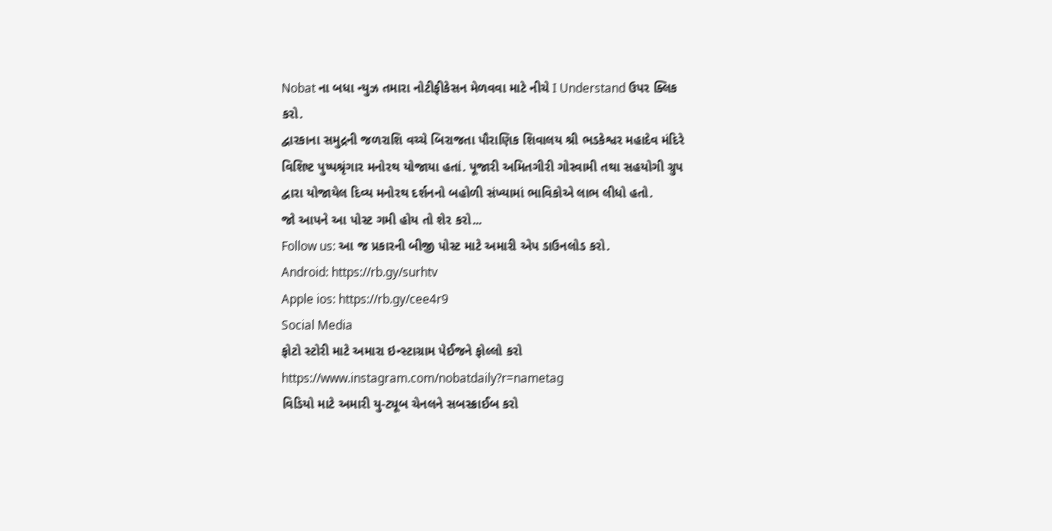Nobat ના બધા ન્યુઝ તમારા નોટીફીકેસન મેળવવા માટે નીચે I Understand ઉપર ક્લિક કરો.
દ્વારકાના સમુદ્રની જળરાશિ વચ્ચે બિરાજતા પૌરાણિક શિવાલય શ્રી ભડકેશ્વર મહાદેવ મંદિરે વિશિષ્ટ પુષ્પશ્રૃંગાર મનોરથ યોજાયા હતાં. પૂજારી અમિતગીરી ગોસ્વામી તથા સહયોગી ગ્રુપ દ્વારા યોજાયેલ દિવ્ય મનોરથ દર્શનનો બહોળી સંખ્યામાં ભાવિકોએ લાભ લીધો હતો.
જો આપને આ પોસ્ટ ગમી હોય તો શેર કરો...
Follow us: આ જ પ્રકારની બીજી પોસ્ટ માટે અમારી એપ ડાઉનલોડ કરો.
Android: https://rb.gy/surhtv
Apple ios: https://rb.gy/cee4r9
Social Media
ફોટો સ્ટોરી માટે અમારા ઇન્સ્ટાગ્રામ પેઈજને ફોલ્લો કરો
https://www.instagram.com/nobatdaily?r=nametag
વિડિયો માટે અમારી યુ-ટ્યૂબ ચેનલને સબસ્ક્રાઈબ કરો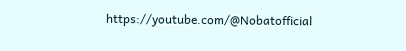https://youtube.com/@Nobatofficial